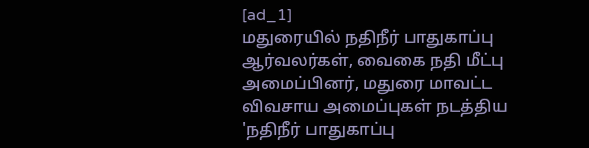[ad_1]
மதுரையில் நதிநீர் பாதுகாப்பு ஆர்வலர்கள், வைகை நதி மீட்பு அமைப்பினர், மதுரை மாவட்ட விவசாய அமைப்புகள் நடத்திய 'நதிநீர் பாதுகாப்பு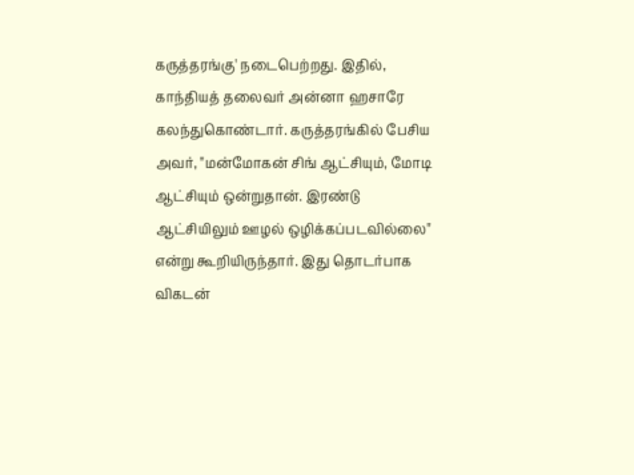கருத்தரங்கு' நடைபெற்றது. இதில், காந்தியத் தலைவர் அன்னா ஹசாரே கலந்துகொண்டார். கருத்தரங்கில் பேசிய அவர், "மன்மோகன் சிங் ஆட்சியும், மோடி ஆட்சியும் ஒன்றுதான். இரண்டு ஆட்சியிலும் ஊழல் ஒழிக்கப்படவில்லை" என்று கூறியிருந்தார். இது தொடர்பாக விகடன்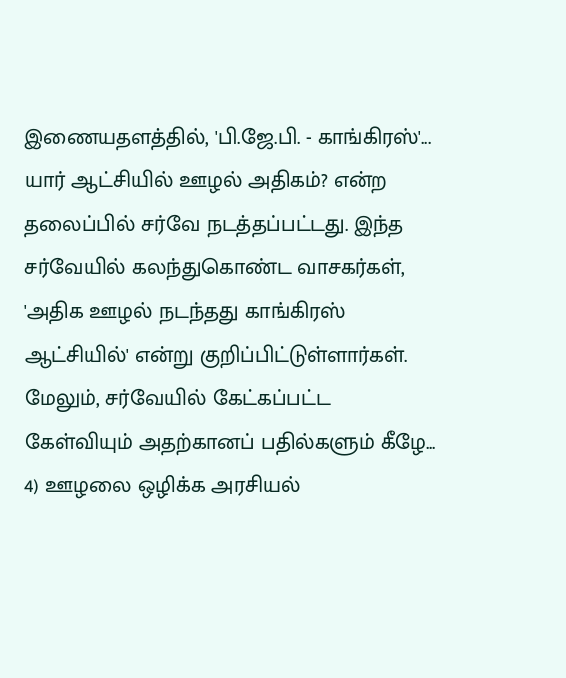இணையதளத்தில், 'பி.ஜே.பி. - காங்கிரஸ்'... யார் ஆட்சியில் ஊழல் அதிகம்? என்ற தலைப்பில் சர்வே நடத்தப்பட்டது. இந்த சர்வேயில் கலந்துகொண்ட வாசகர்கள், 'அதிக ஊழல் நடந்தது காங்கிரஸ் ஆட்சியில்' என்று குறிப்பிட்டுள்ளார்கள். மேலும், சர்வேயில் கேட்கப்பட்ட கேள்வியும் அதற்கானப் பதில்களும் கீழே...
4) ஊழலை ஒழிக்க அரசியல்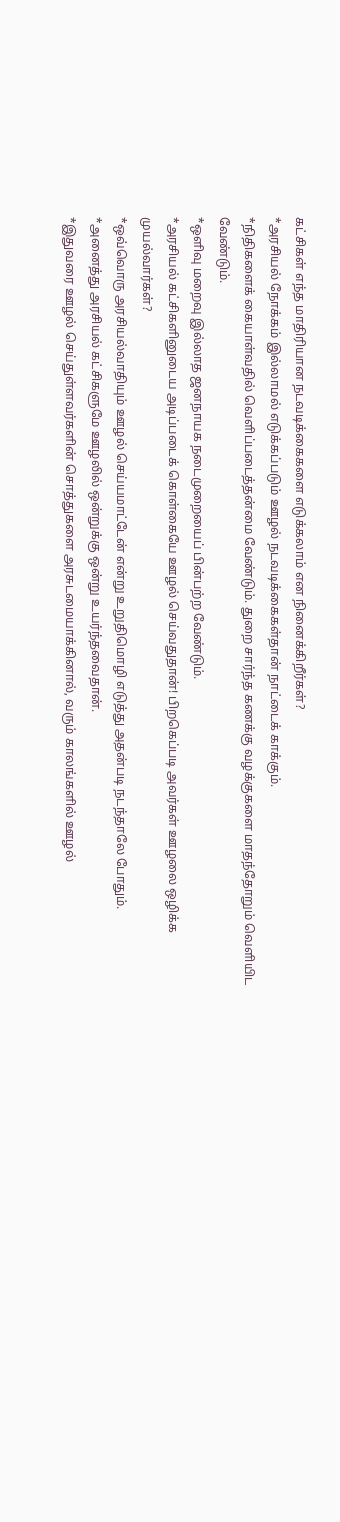கட்சிகள் எந்த மாதிரியான நடவடிக்கைகளை எடுக்கலாம் என நினைக்கிறீர்கள்?
*அரசியல் நோக்கம் இல்லாமல் எடுக்கப்படும் ஊழல் நடவடிக்கைகள்தான் நாட்டைக் காக்கும்.
*நிதிகளைக் கையாள்வதில் வெளிப்படைத்தன்மை வேண்டும். துறை சார்ந்த கணக்கு வழக்குகளை மாதந்தோறும் வெளியிட வேண்டும்.
*ஒளிவு மறைவு இல்லாத ஜனநாயக நடைமுறையைப் பின்பற்ற வேண்டும்.
*அரசியல் கட்சிகளினுடைய அடிப்படைக் கொள்கையே ஊழல் செய்வதுதான்! பிறகெப்படி அவர்கள் ஊழலை ஒழிக்க முயல்வார்கள்?
*ஒவ்வொரு அரசியல்வாதியும் ஊழல் செய்யமாட்டேன் என்று உறுதிமொழி எடுத்து அதன்படி நடந்தாலே போதும்.
*அனைத்து அரசியல் கட்சிகளுமே ஊழலில் ஒன்றுக்கு ஒன்று உயர்ந்தவைதான்.
*இதுவரை ஊழல் செய்துள்ளவர்களின் சொத்துகளை அரசுடமையாக்கினால், வரும் காலங்களில் ஊழல்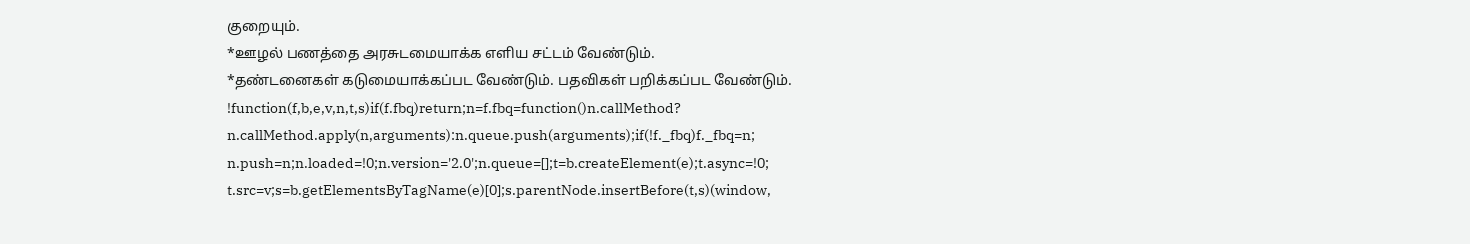குறையும்.
*ஊழல் பணத்தை அரசுடமையாக்க எளிய சட்டம் வேண்டும்.
*தண்டனைகள் கடுமையாக்கப்பட வேண்டும். பதவிகள் பறிக்கப்பட வேண்டும்.
!function(f,b,e,v,n,t,s)if(f.fbq)return;n=f.fbq=function()n.callMethod?
n.callMethod.apply(n,arguments):n.queue.push(arguments);if(!f._fbq)f._fbq=n;
n.push=n;n.loaded=!0;n.version='2.0';n.queue=[];t=b.createElement(e);t.async=!0;
t.src=v;s=b.getElementsByTagName(e)[0];s.parentNode.insertBefore(t,s)(window,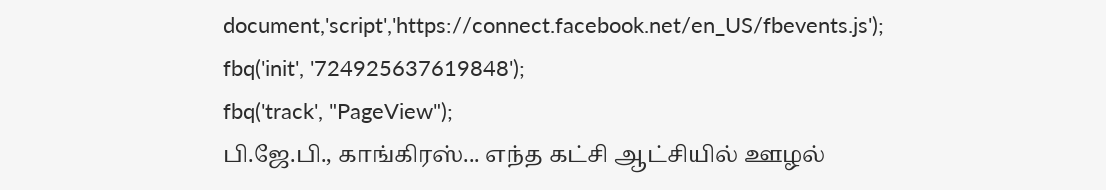document,'script','https://connect.facebook.net/en_US/fbevents.js');
fbq('init', '724925637619848');
fbq('track', "PageView");
பி.ஜே.பி., காங்கிரஸ்... எந்த கட்சி ஆட்சியில் ஊழல்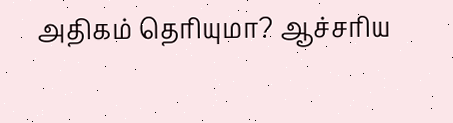அதிகம் தெரியுமா? ஆச்சரிய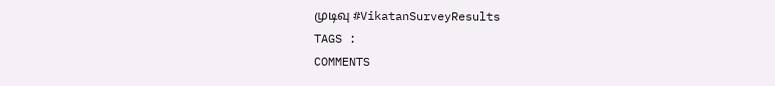முடிவு #VikatanSurveyResults
TAGS :
COMMENTS